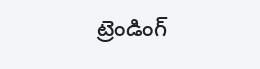ట్రెండింగ్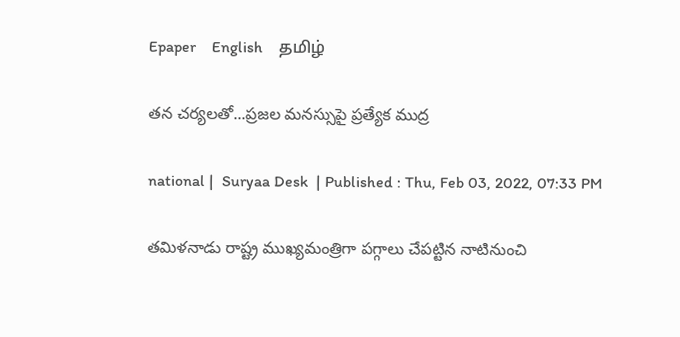Epaper    English    தமிழ்

తన చర్యలతో...ప్రజల మనస్సుపై ప్రత్యేక ముద్ర

national |  Suryaa Desk  | Published : Thu, Feb 03, 2022, 07:33 PM

తమిళనాడు రాష్ట్ర ముఖ్యమంత్రిగా పగ్గాలు చేపట్టిన నాటినుంచి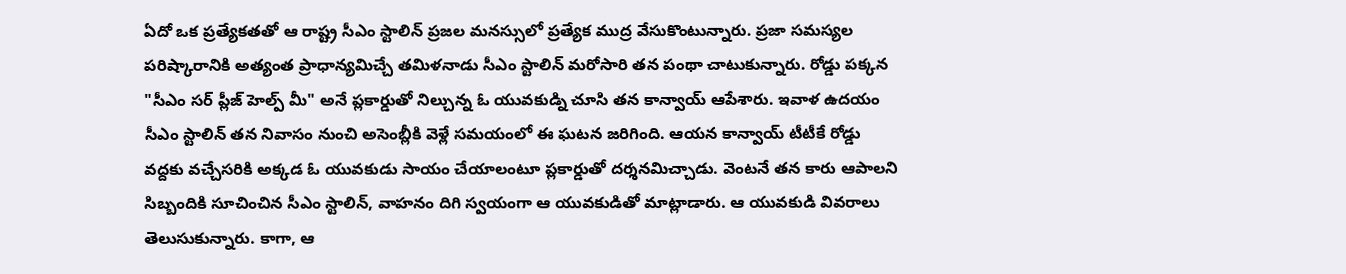ఏదో ఒక ప్రత్యేకతతో ఆ రాష్ట్ర సీఎం స్టాలిన్ ప్రజల మనస్సులో ప్రత్యేక ముద్ర వేసుకొంటున్నారు. ప్రజా సమస్యల పరిష్కారానికి అత్యంత ప్రాధాన్యమిచ్చే తమిళనాడు సీఎం స్టాలిన్ మరోసారి తన పంథా చాటుకున్నారు. రోడ్డు పక్కన "సీఎం సర్ ప్లీజ్ హెల్ప్ మీ" అనే ప్లకార్డుతో నిల్చున్న ఓ యువకుడ్ని చూసి తన కాన్వాయ్ ఆపేశారు. ఇవాళ ఉదయం సీఎం స్టాలిన్ తన నివాసం నుంచి అసెంబ్లీకి వెళ్లే సమయంలో ఈ ఘటన జరిగింది. ఆయన కాన్వాయ్ టీటీకే రోడ్డు వద్దకు వచ్చేసరికి అక్కడ ఓ యువకుడు సాయం చేయాలంటూ ప్లకార్డుతో దర్శనమిచ్చాడు. వెంటనే తన కారు ఆపాలని సిబ్బందికి సూచించిన సీఎం స్టాలిన్, వాహనం దిగి స్వయంగా ఆ యువకుడితో మాట్లాడారు. ఆ యువకుడి వివరాలు తెలుసుకున్నారు. కాగా, ఆ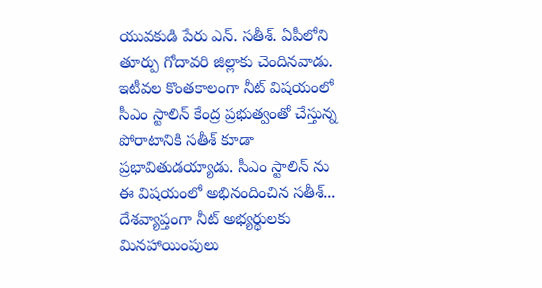యువకుడి పేరు ఎన్. సతీశ్. ఏపీలోని తూర్పు గోదావరి జిల్లాకు చెందినవాడు. ఇటీవల కొంతకాలంగా నీట్ విషయంలో సీఎం స్టాలిన్ కేంద్ర ప్రభుత్వంతో చేస్తున్న పోరాటానికి సతీశ్ కూడా ప్రభావితుడయ్యాడు. సీఎం స్టాలిన్ ను ఈ విషయంలో అభినందించిన సతీశ్... దేశవ్యాప్తంగా నీట్ అభ్యర్థులకు మినహాయింపులు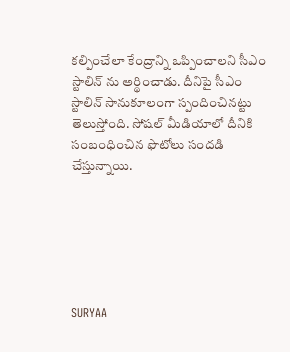కల్పించేలా కేంద్రాన్ని ఒప్పించాలని సీఎం స్టాలిన్ ను అర్థించాడు. దీనిపై సీఎం స్టాలిన్ సానుకూలంగా స్పందించినట్టు తెలుస్తోంది. సోషల్ మీడియాలో దీనికి సంబంధించిన ఫొటోలు సందడి చేస్తున్నాయి.






SURYAA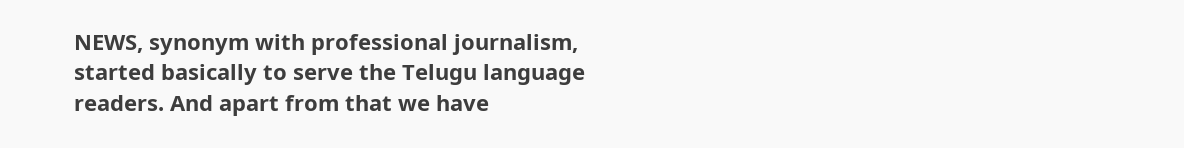NEWS, synonym with professional journalism, started basically to serve the Telugu language readers. And apart from that we have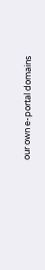our own e-portal domains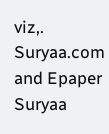viz,. Suryaa.com and Epaper Suryaa